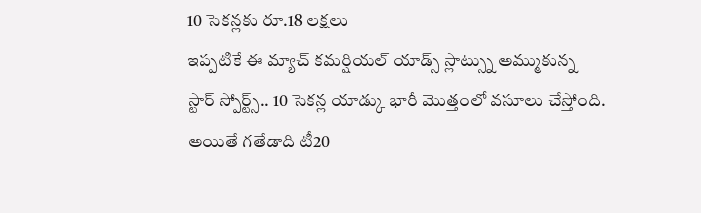10 సెకన్లకు రూ.18 లక్షలు
ఇప్పటికే ఈ మ్యాచ్ కమర్షియల్ యాడ్స్ స్లాట్స్ను అమ్ముకున్న స్టార్ స్పోర్ట్స్.. 10 సెకన్ల యాడ్కు భారీ మొత్తంలో వసూలు చేస్తోంది. అయితే గతేడాది టీ20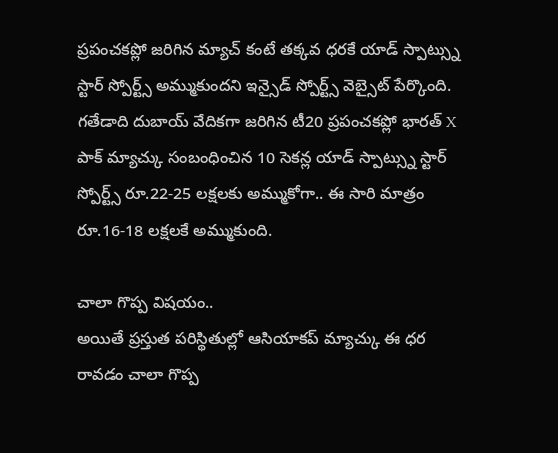ప్రపంచకప్లో జరిగిన మ్యాచ్ కంటే తక్కవ ధరకే యాడ్ స్పాట్స్ను స్టార్ స్పోర్ట్స్ అమ్ముకుందని ఇన్సైడ్ స్పోర్ట్స్ వెబ్సైట్ పేర్కొంది. గతేడాది దుబాయ్ వేదికగా జరిగిన టీ20 ప్రపంచకప్లో భారత్ X పాక్ మ్యాచ్కు సంబంధించిన 10 సెకన్ల యాడ్ స్పాట్స్ను స్టార్ స్పోర్ట్స్ రూ.22-25 లక్షలకు అమ్ముకోగా.. ఈ సారి మాత్రం రూ.16-18 లక్షలకే అమ్ముకుంది.

చాలా గొప్ప విషయం..
అయితే ప్రస్తుత పరిస్థితుల్లో ఆసియాకప్ మ్యాచ్కు ఈ ధర రావడం చాలా గొప్ప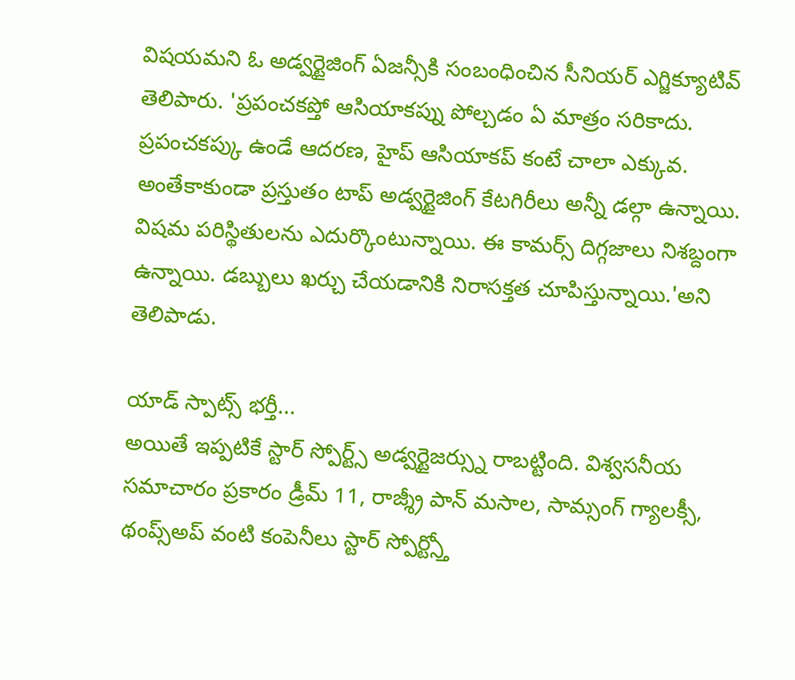విషయమని ఓ అడ్వర్టైజింగ్ ఏజన్సీకి సంబంధించిన సీనియర్ ఎగ్జిక్యూటివ్ తెలిపారు. 'ప్రపంచకప్తో ఆసియాకప్ను పోల్చడం ఏ మాత్రం సరికాదు. ప్రపంచకప్కు ఉండే ఆదరణ, హైప్ ఆసియాకప్ కంటే చాలా ఎక్కువ. అంతేకాకుండా ప్రస్తుతం టాప్ అడ్వర్టైజింగ్ కేటగిరీలు అన్నీ డల్గా ఉన్నాయి. విషమ పరిస్థితులను ఎదుర్కొంటున్నాయి. ఈ కామర్స్ దిగ్గజాలు నిశబ్దంగా ఉన్నాయి. డబ్బులు ఖర్చు చేయడానికి నిరాసక్తత చూపిస్తున్నాయి.'అని తెలిపాడు.

యాడ్ స్పాట్స్ భర్తీ...
అయితే ఇప్పటికే స్టార్ స్పోర్ట్స్ అడ్వర్టైజర్స్ను రాబట్టింది. విశ్వసనీయ సమాచారం ప్రకారం డ్రీమ్ 11, రాజ్శ్రీ పాన్ మసాల, సామ్సంగ్ గ్యాలక్సీ, థంప్స్అప్ వంటి కంపెనీలు స్టార్ స్పోర్ట్స్తో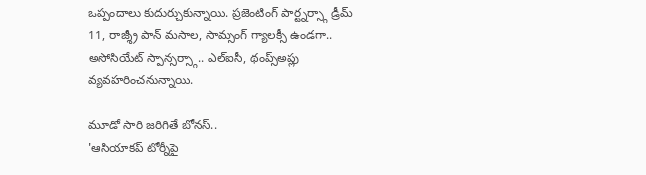ఒప్పందాలు కుదుర్చుకున్నాయి. ప్రజెంటింగ్ పార్ట్నర్స్గా డ్రీమ్ 11, రాజ్శ్రీ పాన్ మసాల, సామ్సంగ్ గ్యాలక్సీ ఉండగా.. అసోసియేట్ స్పాన్సర్స్గా.. ఎల్ఐసీ, థంప్స్అప్లు వ్యవహరించనున్నాయి.

మూడో సారి జరిగితే బోనస్..
'ఆసియాకప్ టోర్నీపై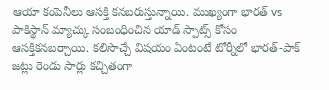ఆయా కంపెనీలు ఆసక్తి కనబరుస్తున్నాయి. ముఖ్యంగా భారత్ vs పాకిస్థాన్ మ్యాచ్కు సంబంధించిన యాడ్ స్పాట్స్ కోసం ఆసక్తికనబర్చాయి. కలిసొచ్చే విషయం ఏంటంటే టోర్నీలో భారత్-పాక్ జట్లు రెండు సార్లు కచ్చితంగా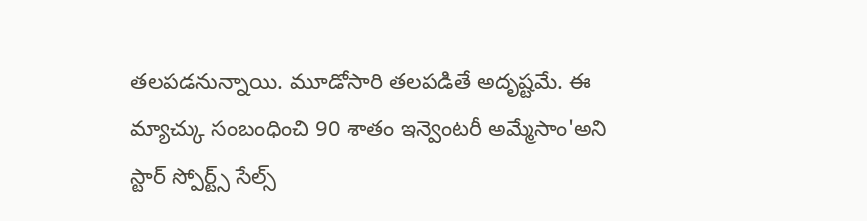తలపడనున్నాయి. మూడోసారి తలపడితే అదృష్టమే. ఈ మ్యాచ్కు సంబంధించి 90 శాతం ఇన్వెంటరీ అమ్మేసాం'అని స్టార్ స్పోర్ట్స్ సేల్స్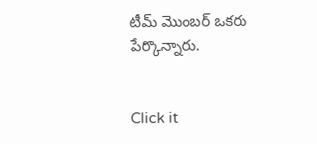టీమ్ మొంబర్ ఒకరు పేర్కొన్నారు.


Click it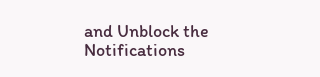and Unblock the Notifications